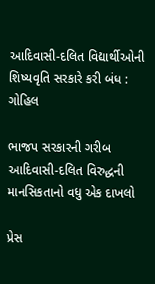આદિવાસી-દલિત વિદ્યાર્થીઓની શિષ્યવૃતિ સરકારે કરી બંધ : ગોહિલ

ભાજપ સરકારની ગરીબ આદિવાસી-દલિત વિરુદ્ધની માનસિકતાનો વધુ એક દાખલો

પ્રેસ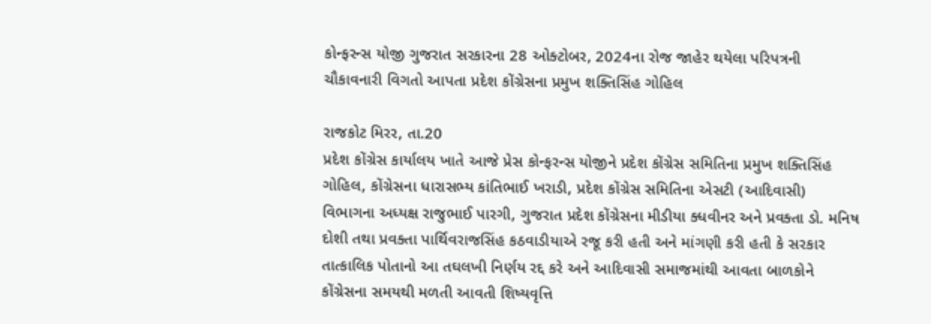કોન્ફરન્સ યોજી ગુજરાત સરકારના 28 ઓક્ટોબર, 2024ના રોજ જાહેર થયેલા પરિપત્રની ચૌકાવનારી વિગતો આપતા પ્રદેશ કોંગ્રેસના પ્રમુખ શક્તિસિંહ ગોહિલ

રાજકોટ મિરર, તા.20
પ્રદેશ કોંગ્રેસ કાર્યાલય ખાતે આજે પ્રેસ કોન્ફરન્સ યોજીને પ્રદેશ કોંગ્રેસ સમિતિના પ્રમુખ શક્તિસિંહ ગોહિલ, કોંગ્રેસના ધારાસભ્ય કાંતિભાઈ ખરાડી, પ્રદેશ કોંગ્રેસ સમિતિના એસટી (આદિવાસી) વિભાગના અધ્યક્ષ રાજુભાઈ પારગી, ગુજરાત પ્રદેશ કોંગ્રેસના મીડીયા ક્ધવીનર અને પ્રવક્તા ડો. મનિષ દોશી તથા પ્રવક્તા પાર્થિવરાજસિંહ કઠવાડીયાએ રજૂ કરી હતી અને માંગણી કરી હતી કે સરકાર તાત્કાલિક પોતાનો આ તઘલખી નિર્ણય રદ્દ કરે અને આદિવાસી સમાજમાંથી આવતા બાળકોને કોંગ્રેસના સમયથી મળતી આવતી શિષ્યવૃત્તિ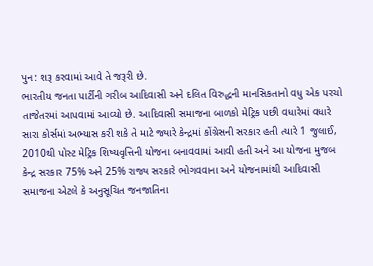પુન: શરૂ કરવામાં આવે તે જરૂરી છે.
ભારતીય જનતા પાર્ટીની ગરીબ આદિવાસી અને દલિત વિરુદ્ધની માનસિકતાનો વધુ એક પરચો તાજેતરમાં આપવામાં આવ્યો છે. આદિવાસી સમાજના બાળકો મેટ્રિક પછી વધારેમાં વધારે સારા કોર્સમાં અભ્યાસ કરી શકે તે માટે જ્યારે કેન્દ્રમાં કોંગ્રેસની સરકાર હતી ત્યારે 1 જુલાઈ, 2010થી પોસ્ટ મેટ્રિક શિષ્યવૃત્તિની યોજના બનાવવામાં આવી હતી અને આ યોજના મુજબ કેન્દ્ર સરકાર 75% અને 25% રાજ્ય સરકારે ભોગવવાના અને યોજનામાંથી આદિવાસી સમાજના એટલે કે અનુસૂચિત જનજાતિના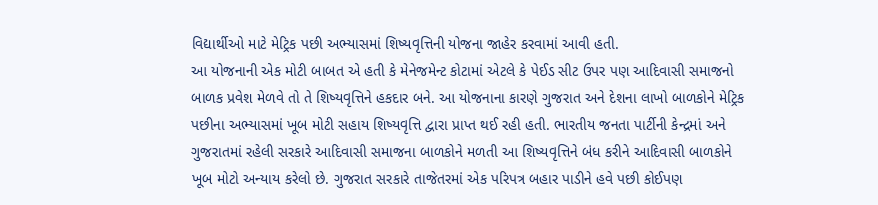વિદ્યાર્થીઓ માટે મેટ્રિક પછી અભ્યાસમાં શિષ્યવૃત્તિની યોજના જાહેર કરવામાં આવી હતી.
આ યોજનાની એક મોટી બાબત એ હતી કે મેનેજમેન્ટ કોટામાં એટલે કે પેઈડ સીટ ઉપર પણ આદિવાસી સમાજનો બાળક પ્રવેશ મેળવે તો તે શિષ્યવૃત્તિને હકદાર બને. આ યોજનાના કારણે ગુજરાત અને દેશના લાખો બાળકોને મેટ્રિક પછીના અભ્યાસમાં ખૂબ મોટી સહાય શિષ્યવૃત્તિ દ્વારા પ્રાપ્ત થઈ રહી હતી. ભારતીય જનતા પાર્ટીની કેન્દ્રમાં અને ગુજરાતમાં રહેલી સરકારે આદિવાસી સમાજના બાળકોને મળતી આ શિષ્યવૃત્તિને બંધ કરીને આદિવાસી બાળકોને ખૂબ મોટો અન્યાય કરેલો છે. ગુજરાત સરકારે તાજેતરમાં એક પરિપત્ર બહાર પાડીને હવે પછી કોઈપણ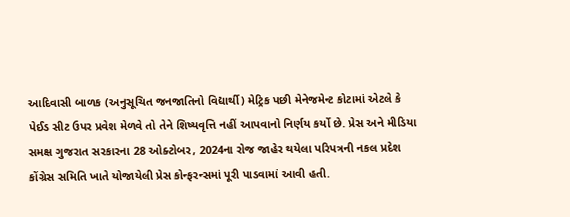આદિવાસી બાળક (અનુસૂચિત જનજાતિનો વિદ્યાર્થી) મેટ્રિક પછી મેનેજમેન્ટ કોટામાં એટલે કે પેઈડ સીટ ઉપર પ્રવેશ મેળવે તો તેને શિષ્યવૃત્તિ નહીં આપવાનો નિર્ણય કર્યો છે. પ્રેસ અને મીડિયા સમક્ષ ગુજરાત સરકારના 28 ઓક્ટોબર, 2024ના રોજ જાહેર થયેલા પરિપત્રની નકલ પ્રદેશ કોંગ્રેસ સમિતિ ખાતે યોજાયેલી પ્રેસ કોન્ફરન્સમાં પૂરી પાડવામાં આવી હતી.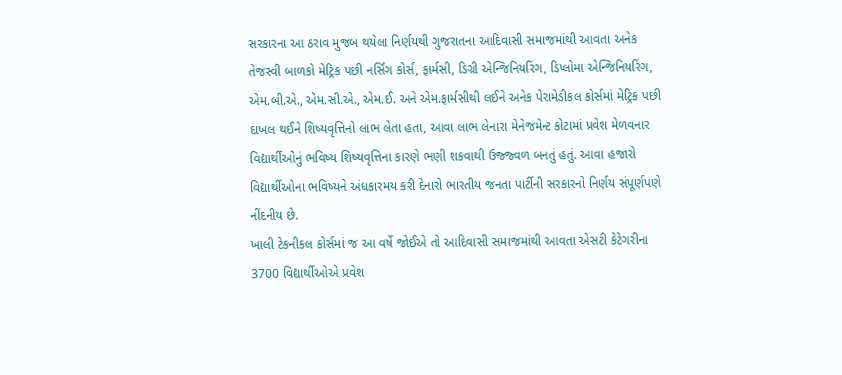સરકારના આ ઠરાવ મુજબ થયેલા નિર્ણયથી ગુજરાતના આદિવાસી સમાજમાંથી આવતા અનેક તેજસ્વી બાળકો મેટ્રિક પછી નર્સિંગ કોર્સ, ફાર્મસી, ડિગ્રી એન્જિનિયરિંગ, ડિપ્લોમા એન્જિનિયરિંગ, એમ.બી.એ., એમ.સી.એ., એમ.ઈ. અને એમ.ફાર્મસીથી લઈને અનેક પેરામેડીકલ કોર્સમાં મેટ્રિક પછી દાખલ થઈને શિષ્યવૃત્તિનો લાભ લેતા હતા, આવા લાભ લેનારા મેનેજમેન્ટ કોટામાં પ્રવેશ મેળવનાર વિદ્યાર્થીઓનું ભવિષ્ય શિષ્યવૃત્તિના કારણે ભણી શકવાથી ઉજ્જ્વળ બનતું હતું. આવા હજારો વિદ્યાર્થીઓના ભવિષ્યને અંધકારમય કરી દેનારો ભારતીય જનતા પાર્ટીની સરકારનો નિર્ણય સંપૂર્ણપણે નીંદનીય છે.
ખાલી ટેકનીકલ કોર્સમાં જ આ વર્ષે જોઈએ તો આદિવાસી સમાજમાંથી આવતા એસટી કેટેગરીના 3700 વિદ્યાર્થીઓએ પ્રવેશ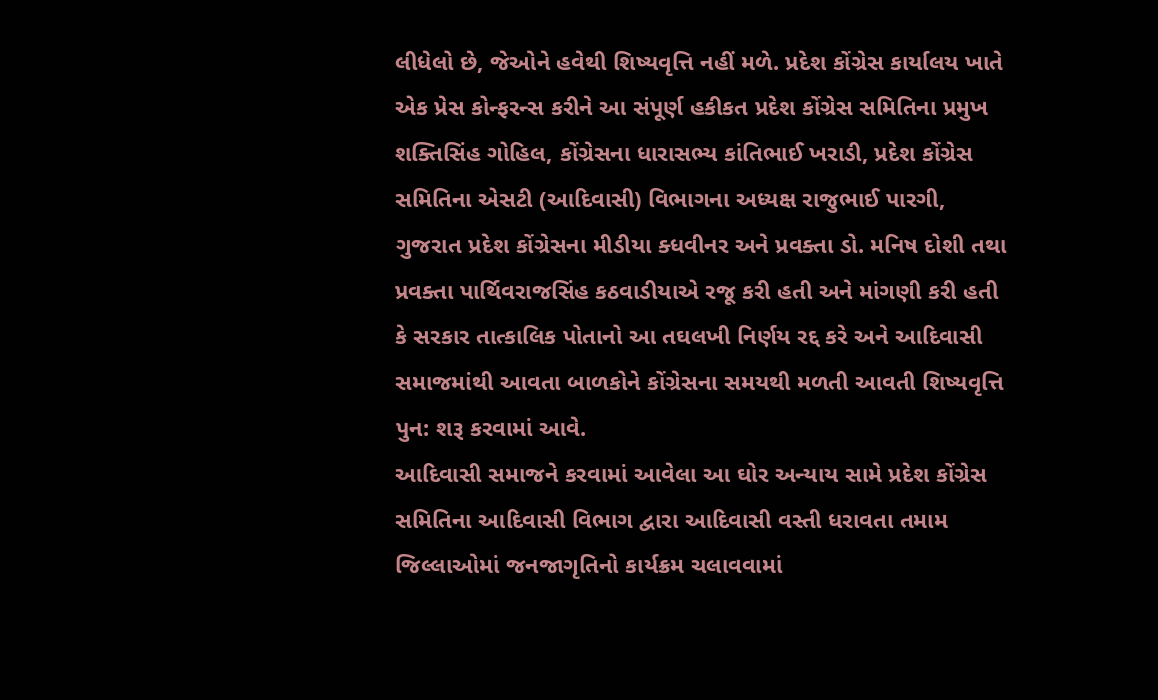લીધેલો છે, જેઓને હવેથી શિષ્યવૃત્તિ નહીં મળે. પ્રદેશ કોંગ્રેસ કાર્યાલય ખાતે એક પ્રેસ કોન્ફરન્સ કરીને આ સંપૂર્ણ હકીકત પ્રદેશ કોંગ્રેસ સમિતિના પ્રમુખ શક્તિસિંહ ગોહિલ, કોંગ્રેસના ધારાસભ્ય કાંતિભાઈ ખરાડી, પ્રદેશ કોંગ્રેસ સમિતિના એસટી (આદિવાસી) વિભાગના અધ્યક્ષ રાજુભાઈ પારગી, ગુજરાત પ્રદેશ કોંગ્રેસના મીડીયા ક્ધવીનર અને પ્રવક્તા ડો. મનિષ દોશી તથા પ્રવક્તા પાર્થિવરાજસિંહ કઠવાડીયાએ રજૂ કરી હતી અને માંગણી કરી હતી કે સરકાર તાત્કાલિક પોતાનો આ તઘલખી નિર્ણય રદ્દ કરે અને આદિવાસી સમાજમાંથી આવતા બાળકોને કોંગ્રેસના સમયથી મળતી આવતી શિષ્યવૃત્તિ પુન: શરૂ કરવામાં આવે.
આદિવાસી સમાજને કરવામાં આવેલા આ ઘોર અન્યાય સામે પ્રદેશ કોંગ્રેસ સમિતિના આદિવાસી વિભાગ દ્વારા આદિવાસી વસ્તી ધરાવતા તમામ જિલ્લાઓમાં જનજાગૃતિનો કાર્યક્રમ ચલાવવામાં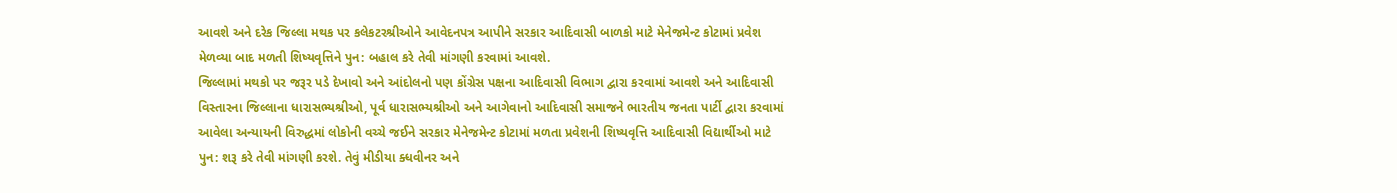આવશે અને દરેક જિલ્લા મથક પર કલેકટરશ્રીઓને આવેદનપત્ર આપીને સરકાર આદિવાસી બાળકો માટે મેનેજમેન્ટ કોટામાં પ્રવેશ મેળવ્યા બાદ મળતી શિષ્યવૃત્તિને પુન: બહાલ કરે તેવી માંગણી કરવામાં આવશે.
જિલ્લામાં મથકો પર જરૂર પડે દેખાવો અને આંદોલનો પણ કોંગ્રેસ પક્ષના આદિવાસી વિભાગ દ્વારા કરવામાં આવશે અને આદિવાસી વિસ્તારના જિલ્લાના ધારાસભ્યશ્રીઓ, પૂર્વ ધારાસભ્યશ્રીઓ અને આગેવાનો આદિવાસી સમાજને ભારતીય જનતા પાર્ટી દ્વારા કરવામાં આવેલા અન્યાયની વિરુદ્ધમાં લોકોની વચ્ચે જઈને સરકાર મેનેજમેન્ટ કોટામાં મળતા પ્રવેશની શિષ્યવૃત્તિ આદિવાસી વિદ્યાર્થીઓ માટે પુન: શરૂ કરે તેવી માંગણી કરશે. તેવું મીડીયા ક્ધવીનર અને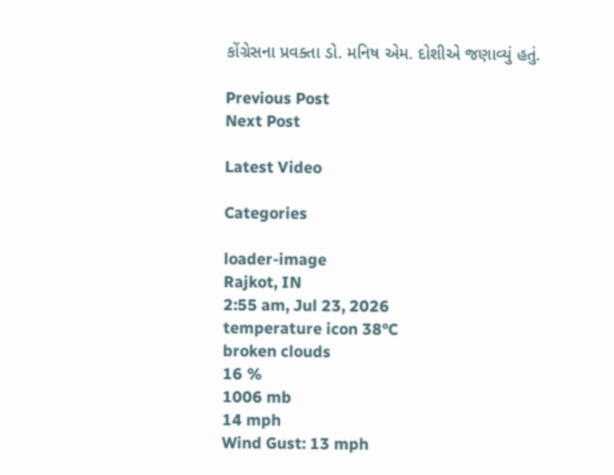કોંગ્રેસના પ્રવક્તા ડો. મનિષ એમ. દોશીએ જણાવ્યું હતું.

Previous Post
Next Post

Latest Video

Categories

loader-image
Rajkot, IN
2:55 am, Jul 23, 2026
temperature icon 38°C
broken clouds
16 %
1006 mb
14 mph
Wind Gust: 13 mph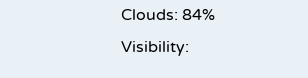Clouds: 84%
Visibility: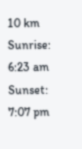10 km
Sunrise: 6:23 am
Sunset: 7:07 pm